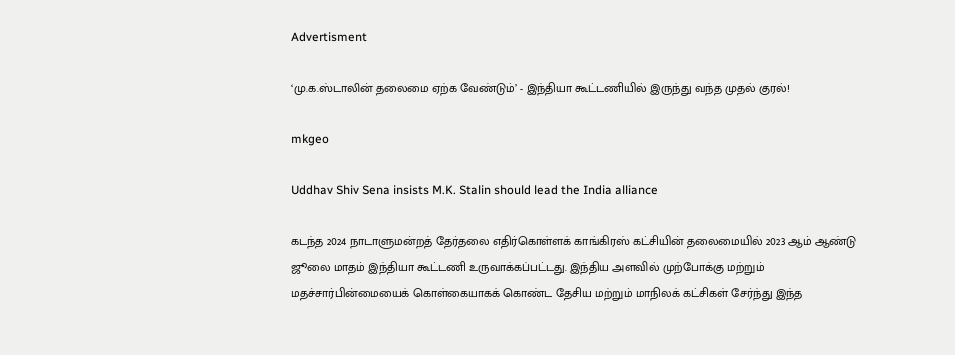Advertisment

‘மு.க.ஸ்டாலின் தலைமை ஏற்க வேண்டும்’ - இந்தியா கூட்டணியில் இருந்து வந்த முதல் குரல்!

mkgeo

Uddhav Shiv Sena insists M.K. Stalin should lead the India alliance

கடந்த 2024 நாடாளுமன்றத் தேர்தலை எதிர்கொள்ளக் காங்கிரஸ் கட்சியின் தலைமையில் 2023 ஆம் ஆண்டு ஜூலை மாதம் இந்தியா கூட்டணி உருவாக்கப்பட்டது. இந்திய அளவில் முற்போக்கு மற்றும் மதச்சார்பின்மையைக் கொள்கையாகக் கொண்ட தேசிய மற்றும் மாநிலக் கட்சிகள் சேர்ந்து இந்த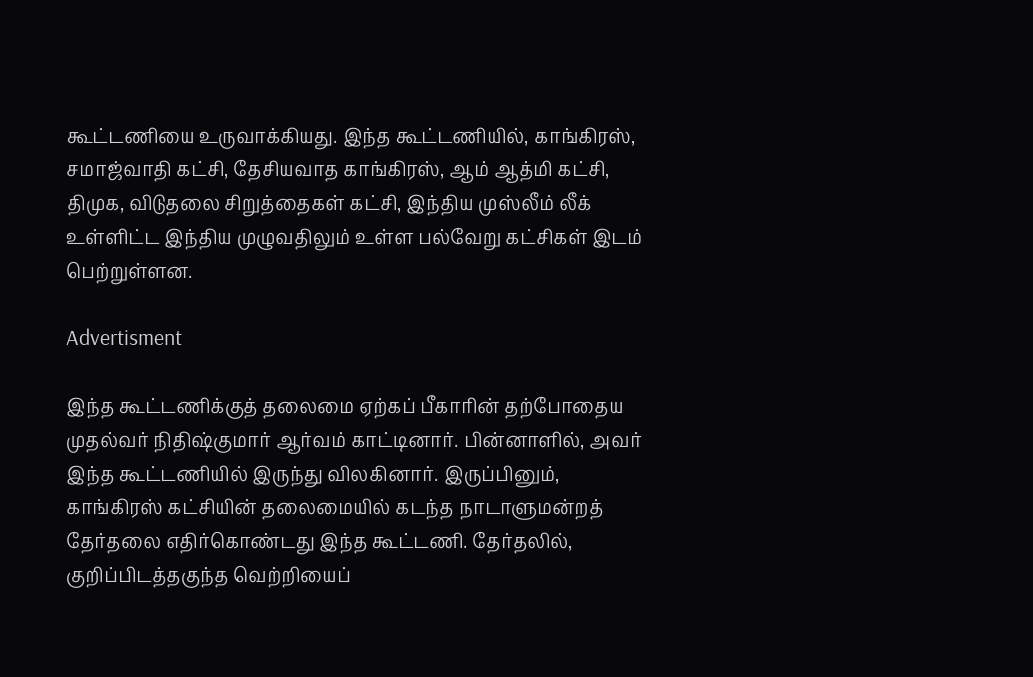கூட்டணியை உருவாக்கியது. இந்த கூட்டணியில், காங்கிரஸ், சமாஜ்வாதி கட்சி, தேசியவாத காங்கிரஸ், ஆம் ஆத்மி கட்சி, திமுக, விடுதலை சிறுத்தைகள் கட்சி, இந்திய முஸ்லீம் லீக் உள்ளிட்ட இந்திய முழுவதிலும் உள்ள பல்வேறு கட்சிகள் இடம் பெற்றுள்ளன.

Advertisment

இந்த கூட்டணிக்குத் தலைமை ஏற்கப் பீகாரின் தற்போதைய முதல்வர் நிதிஷ்குமார் ஆர்வம் காட்டினார். பின்னாளில், அவர் இந்த கூட்டணியில் இருந்து விலகினார். இருப்பினும், காங்கிரஸ் கட்சியின் தலைமையில் கடந்த நாடாளுமன்றத் தேர்தலை எதிர்கொண்டது இந்த கூட்டணி. தேர்தலில், குறிப்பிடத்தகுந்த வெற்றியைப்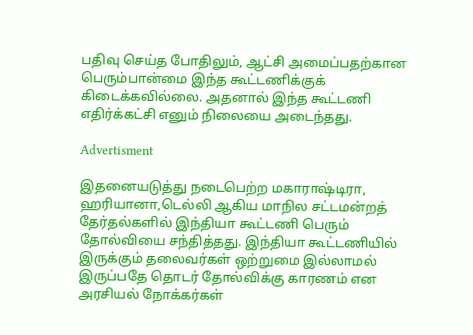பதிவு செய்த போதிலும், ஆட்சி அமைப்பதற்கான பெரும்பான்மை இந்த கூட்டணிக்குக் கிடைக்கவில்லை. அதனால் இந்த கூட்டணி எதிர்க்கட்சி எனும் நிலையை அடைந்தது.

Advertisment

இதனையடுத்து நடைபெற்ற மகாராஷ்டிரா, ஹரியானா,டெல்லி ஆகிய மாநில சட்டமன்றத் தேர்தல்களில் இந்தியா கூட்டணி பெரும் தோல்வியை சந்தித்தது. இந்தியா கூட்டணியில் இருக்கும் தலைவர்கள் ஒற்றுமை இல்லாமல் இருப்பதே தொடர் தோல்விக்கு காரணம் என அரசியல் நோக்கர்கள்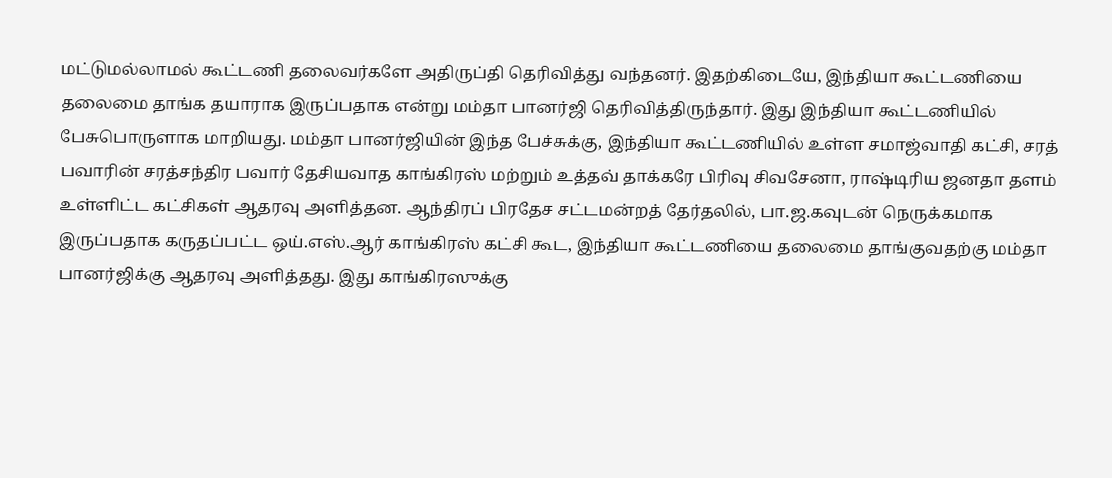மட்டுமல்லாமல் கூட்டணி தலைவர்களே அதிருப்தி தெரிவித்து வந்தனர். இதற்கிடையே, இந்தியா கூட்டணியை தலைமை தாங்க தயாராக இருப்பதாக என்று மம்தா பானர்ஜி தெரிவித்திருந்தார். இது இந்தியா கூட்டணியில் பேசுபொருளாக மாறியது. மம்தா பானர்ஜியின் இந்த பேச்சுக்கு, இந்தியா கூட்டணியில் உள்ள சமாஜ்வாதி கட்சி, சரத் பவாரின் சரத்சந்திர பவார் தேசியவாத காங்கிரஸ் மற்றும் உத்தவ் தாக்கரே பிரிவு சிவசேனா, ராஷ்டிரிய ஜனதா தளம் உள்ளிட்ட கட்சிகள் ஆதரவு அளித்தன. ஆந்திரப் பிரதேச சட்டமன்றத் தேர்தலில், பா.ஜ.கவுடன் நெருக்கமாக இருப்பதாக கருதப்பட்ட ஒய்.எஸ்.ஆர் காங்கிரஸ் கட்சி கூட, இந்தியா கூட்டணியை தலைமை தாங்குவதற்கு மம்தா பானர்ஜிக்கு ஆதரவு அளித்தது. இது காங்கிரஸுக்கு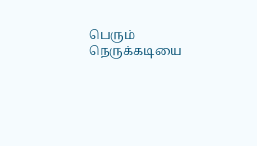பெரும் நெருக்கடியை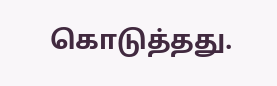கொடுத்தது.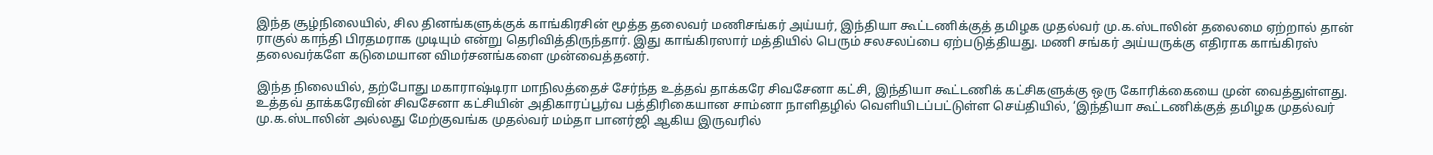இந்த சூழ்நிலையில், சில தினங்களுக்குக் காங்கிரசின் மூத்த தலைவர் மணிசங்கர் அய்யர், இந்தியா கூட்டணிக்குத் தமிழக முதல்வர் மு.க.ஸ்டாலின் தலைமை ஏற்றால் தான் ராகுல் காந்தி பிரதமராக முடியும் என்று தெரிவித்திருந்தார். இது காங்கிரஸார் மத்தியில் பெரும் சலசலப்பை ஏற்படுத்தியது. மணி சங்கர் அய்யருக்கு எதிராக காங்கிரஸ் தலைவர்களே கடுமையான விமர்சனங்களை முன்வைத்தனர்.

இந்த நிலையில், தற்போது மகாராஷ்டிரா மாநிலத்தைச் சேர்ந்த உத்தவ் தாக்கரே சிவசேனா கட்சி, இந்தியா கூட்டணிக் கட்சிகளுக்கு ஒரு கோரிக்கையை முன் வைத்துள்ளது. உத்தவ் தாக்கரேவின் சிவசேனா கட்சியின் அதிகாரப்பூர்வ பத்திரிகையான சாம்னா நாளிதழில் வெளியிடப்பட்டுள்ள செய்தியில், ‘இந்தியா கூட்டணிக்குத் தமிழக முதல்வர் மு.க.ஸ்டாலின் அல்லது மேற்குவங்க முதல்வர் மம்தா பானர்ஜி ஆகிய இருவரில்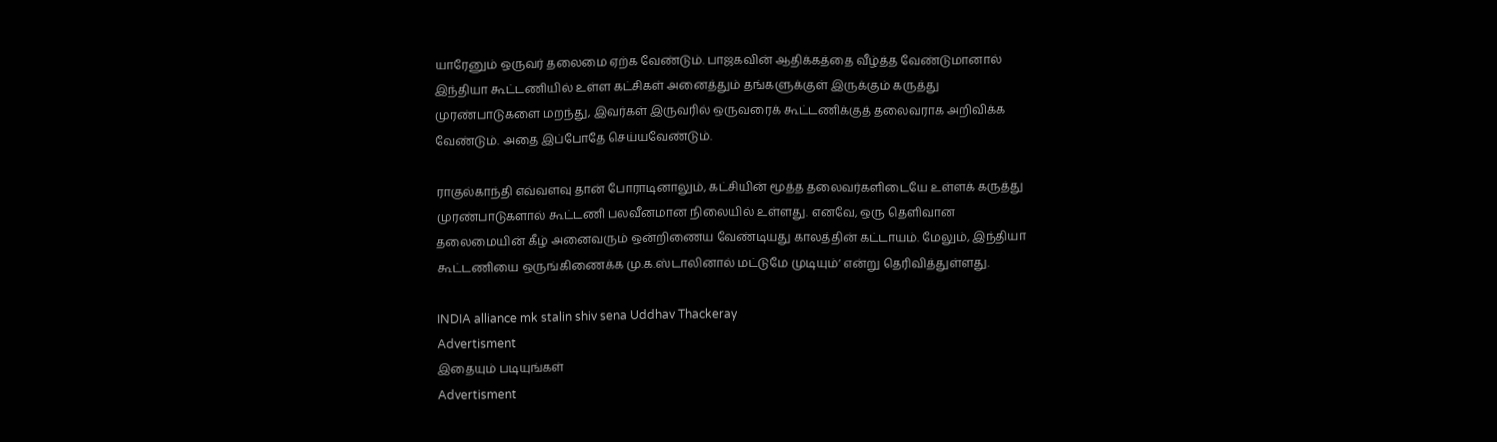யாரேனும் ஒருவர் தலைமை ஏற்க வேண்டும். பாஜகவின் ஆதிக்கத்தை வீழ்த்த வேண்டுமானால் இந்தியா கூட்டணியில் உள்ள கட்சிகள் அனைத்தும் தங்களுக்குள் இருக்கும் கருத்து முரண்பாடுகளை மறந்து, இவர்கள் இருவரில் ஒருவரைக் கூட்டணிக்குத் தலைவராக அறிவிக்க வேண்டும். அதை இப்போதே செய்யவேண்டும்.

ராகுல்காந்தி எவ்வளவு தான் போராடினாலும், கட்சியின் மூத்த தலைவர்களிடையே உள்ளக் கருத்து முரண்பாடுகளால் கூட்டணி பலவீனமான நிலையில் உள்ளது. எனவே, ஒரு தெளிவான தலைமையின் கீழ் அனைவரும் ஒன்றிணைய வேண்டியது காலத்தின் கட்டாயம். மேலும், இந்தியா கூட்டணியை ஒருங்கிணைக்க மு.க.ஸ்டாலினால் மட்டுமே முடியும்’ என்று தெரிவித்துள்ளது.

INDIA alliance mk stalin shiv sena Uddhav Thackeray
Advertisment
இதையும் படியுங்கள்
Advertisment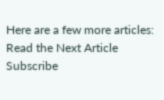Here are a few more articles:
Read the Next Article
Subscribe